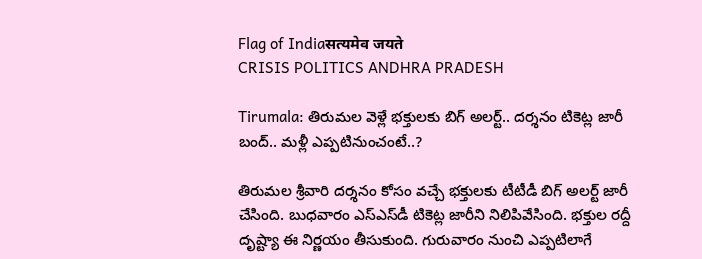Flag of Indiaसत्यमेव जयते
CRISIS POLITICS ANDHRA PRADESH

Tirumala: తిరుమల వెళ్లే భక్తులకు బిగ్ అలర్ట్.. దర్శనం టికెట్ల జారీ బంద్.. మళ్లీ ఎప్పటినుంచంటే..?

తిరుమల శ్రీవారి దర్శనం కోసం వచ్చే భక్తులకు టీటీడీ బిగ్ అలర్ట్ జారీ చేసింది. బుధవారం ఎస్‌ఎస్‌డీ టికెట్ల జారీని నిలిపివేసింది. భక్తుల రద్దీ దృష్ట్యా ఈ నిర్ణయం తీసుకుంది. గురువారం నుంచి ఎప్పటిలాగే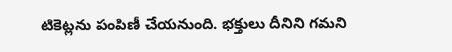టికెట్లను పంపిణీ చేయనుంది. భక్తులు దీనిని గమని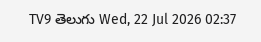TV9 తెలుగు Wed, 22 Jul 2026 02:37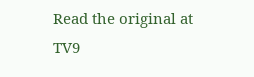Read the original at TV9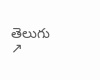తెలుగు ↗